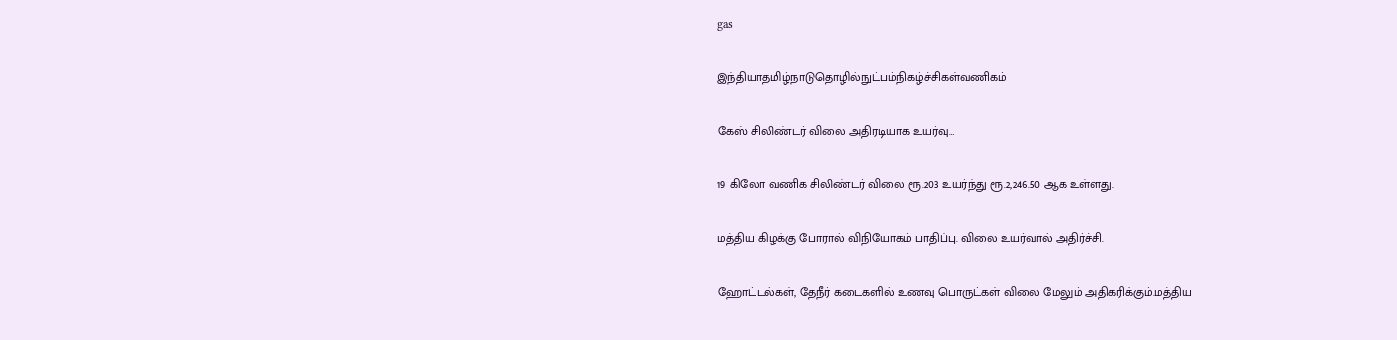gas

இந்தியாதமிழ்நாடுதொழில்நுட்பம்நிகழ்ச்சிகள்வணிகம்

கேஸ் சிலிண்டர் விலை அதிரடியாக உயர்வு…

19 கிலோ வணிக சிலிண்டர் விலை ரூ.203 உயர்ந்து ரூ.2,246.50 ஆக உள்ளது.

மத்திய கிழக்கு போரால் விநியோகம் பாதிப்பு. விலை உயர்வால் அதிர்ச்சி.

ஹோட்டல்கள், தேநீர் கடைகளில் உணவு பொருட்கள் விலை மேலும் அதிகரிக்கும்.மத்திய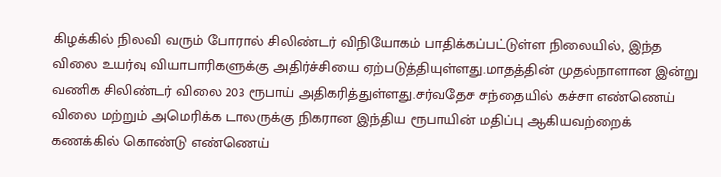கிழக்கில் நிலவி வரும் போரால் சிலிண்டர் விநியோகம் பாதிக்கப்பட்டுள்ள நிலையில், இந்த விலை உயர்வு வியாபாரிகளுக்கு அதிர்ச்சியை ஏற்படுத்தியுள்ளது.மாதத்தின் முதல்நாளான இன்று வணிக சிலிண்டர் விலை 203 ரூபாய் அதிகரித்துள்ளது.சர்வதேச சந்தையில் கச்சா எண்ணெய் விலை மற்றும் அமெரிக்க டாலருக்கு நிகரான இந்திய ரூபாயின் மதிப்பு ஆகியவற்றைக் கணக்கில் கொண்டு எண்ணெய்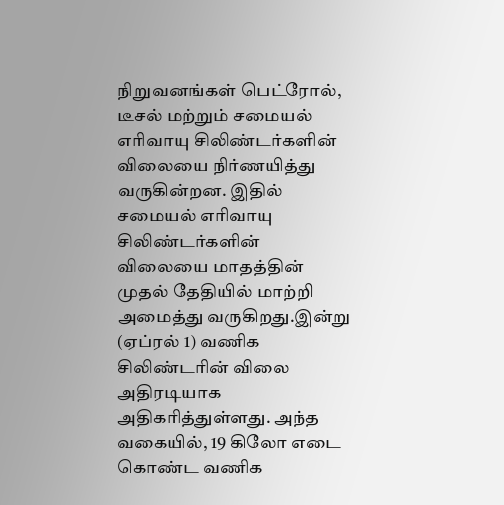நிறுவனங்கள் பெட்ரோல், டீசல் மற்றும் சமையல் எரிவாயு சிலிண்டர்களின் விலையை நிர்ணயித்து வருகின்றன. இதில் சமையல் எரிவாயு சிலிண்டர்களின் விலையை மாதத்தின் முதல் தேதியில் மாற்றி அமைத்து வருகிறது.இன்று (ஏப்ரல் 1) வணிக சிலிண்டரின் விலை அதிரடியாக அதிகரித்துள்ளது. அந்த வகையில், 19 கிலோ எடை கொண்ட வணிக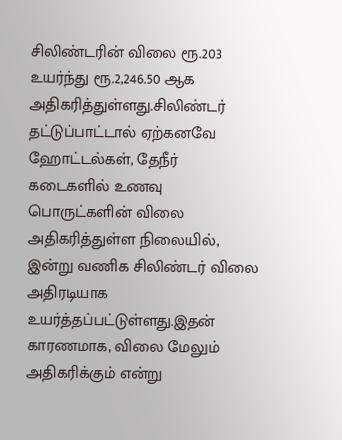சிலிண்டரின் விலை ரூ.203 உயர்ந்து ரூ.2,246.50 ஆக அதிகரித்துள்ளது.சிலிண்டர் தட்டுப்பாட்டால் ஏற்கனவே ஹோட்டல்கள், தேநீர் கடைகளில் உணவு பொருட்களின் விலை அதிகரித்துள்ள நிலையில், இன்று வணிக சிலிண்டர் விலை அதிரடியாக உயர்த்தப்பட்டுள்ளது.இதன் காரணமாக, விலை மேலும் அதிகரிக்கும் என்று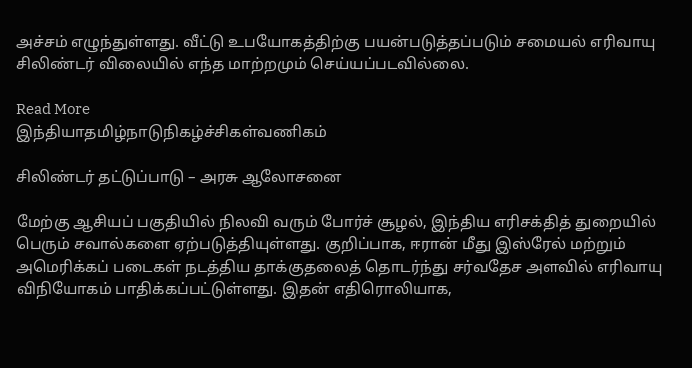அச்சம் எழுந்துள்ளது. வீட்டு உபயோகத்திற்கு பயன்படுத்தப்படும் சமையல் எரிவாயு சிலிண்டர் விலையில் எந்த மாற்றமும் செய்யப்படவில்லை.

Read More
இந்தியாதமிழ்நாடுநிகழ்ச்சிகள்வணிகம்

சிலிண்டர் தட்டுப்பாடு – அரசு ஆலோசனை

மேற்கு ஆசியப் பகுதியில் நிலவி வரும் போர்ச் சூழல், இந்திய எரிசக்தித் துறையில் பெரும் சவால்களை ஏற்படுத்தியுள்ளது. குறிப்பாக, ஈரான் மீது இஸ்ரேல் மற்றும் அமெரிக்கப் படைகள் நடத்திய தாக்குதலைத் தொடர்ந்து சர்வதேச அளவில் எரிவாயு விநியோகம் பாதிக்கப்பட்டுள்ளது. இதன் எதிரொலியாக,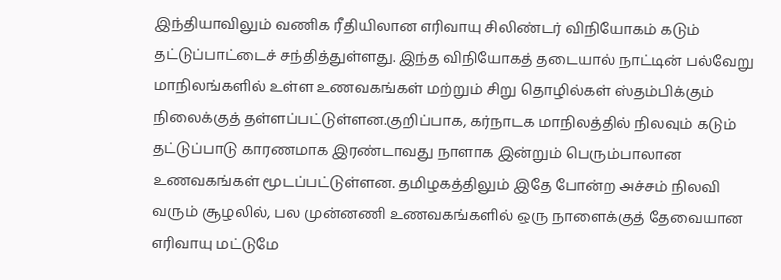இந்தியாவிலும் வணிக ரீதியிலான எரிவாயு சிலிண்டர் விநியோகம் கடும் தட்டுப்பாட்டைச் சந்தித்துள்ளது. இந்த விநியோகத் தடையால் நாட்டின் பல்வேறு மாநிலங்களில் உள்ள உணவகங்கள் மற்றும் சிறு தொழில்கள் ஸ்தம்பிக்கும் நிலைக்குத் தள்ளப்பட்டுள்ளன.குறிப்பாக, கர்நாடக மாநிலத்தில் நிலவும் கடும் தட்டுப்பாடு காரணமாக இரண்டாவது நாளாக இன்றும் பெரும்பாலான உணவகங்கள் மூடப்பட்டுள்ளன. தமிழகத்திலும் இதே போன்ற அச்சம் நிலவி வரும் சூழலில், பல முன்னணி உணவகங்களில் ஒரு நாளைக்குத் தேவையான எரிவாயு மட்டுமே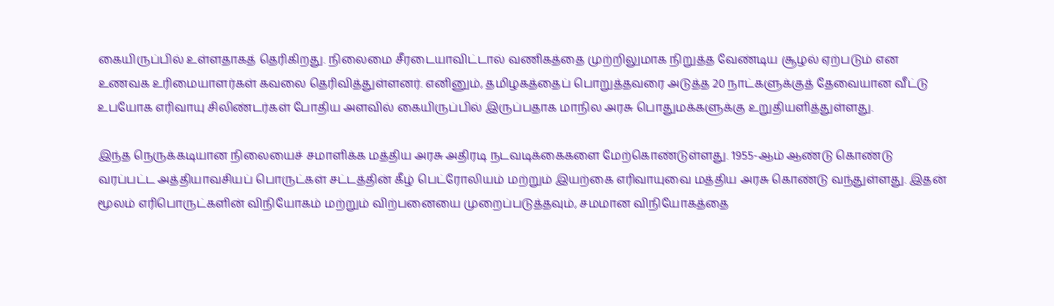கையிருப்பில் உள்ளதாகத் தெரிகிறது. நிலைமை சீரடையாவிட்டால் வணிகத்தை முற்றிலுமாக நிறுத்த வேண்டிய சூழல் ஏற்படும் என உணவக உரிமையாளர்கள் கவலை தெரிவித்துள்ளனர். எனினும், தமிழகத்தைப் பொறுத்தவரை அடுத்த 20 நாட்களுக்குத் தேவையான வீட்டு உபயோக எரிவாயு சிலிண்டர்கள் போதிய அளவில் கையிருப்பில் இருப்பதாக மாநில அரசு பொதுமக்களுக்கு உறுதியளித்துள்ளது.

இந்த நெருக்கடியான நிலையைச் சமாளிக்க மத்திய அரசு அதிரடி நடவடிக்கைகளை மேற்கொண்டுள்ளது. 1955-ஆம் ஆண்டு கொண்டு வரப்பட்ட அத்தியாவசியப் பொருட்கள் சட்டத்தின் கீழ் பெட்ரோலியம் மற்றும் இயற்கை எரிவாயுவை மத்திய அரசு கொண்டு வந்துள்ளது. இதன் மூலம் எரிபொருட்களின் விநியோகம் மற்றும் விற்பனையை முறைப்படுத்தவும், சமமான விநியோகத்தை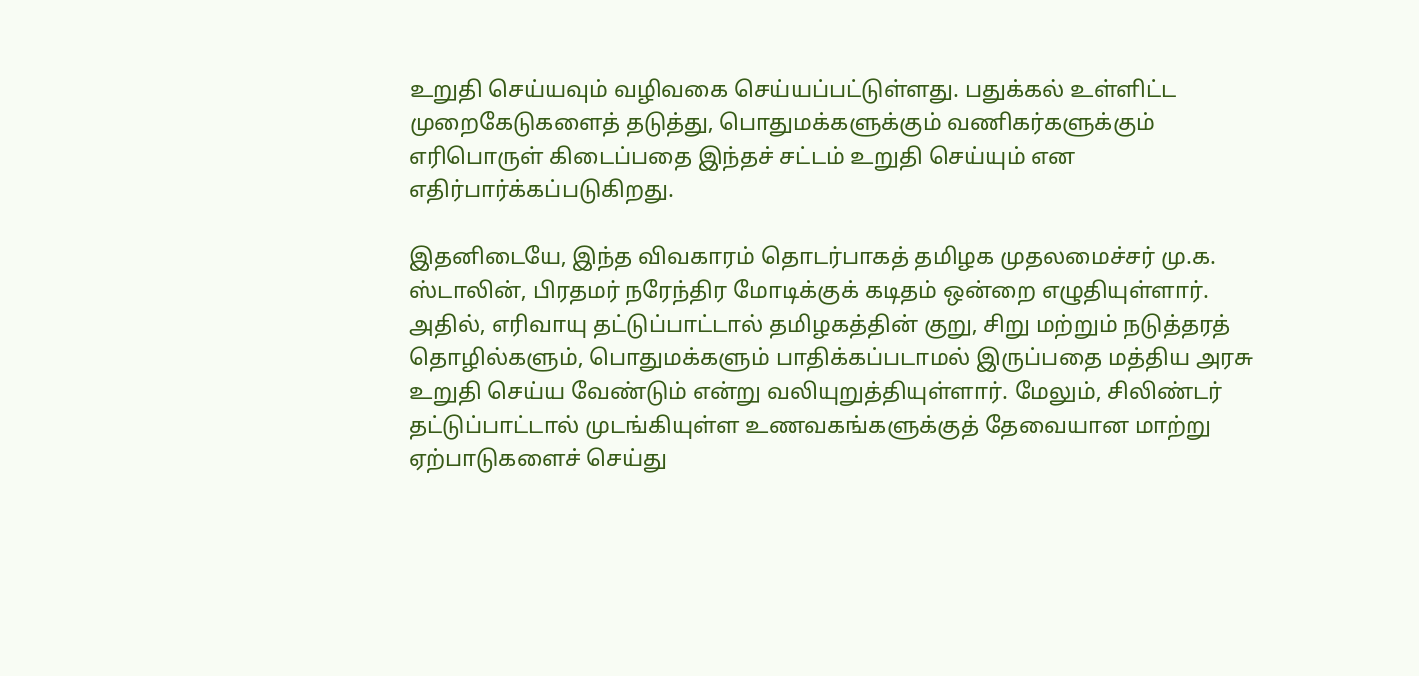உறுதி செய்யவும் வழிவகை செய்யப்பட்டுள்ளது. பதுக்கல் உள்ளிட்ட முறைகேடுகளைத் தடுத்து, பொதுமக்களுக்கும் வணிகர்களுக்கும் எரிபொருள் கிடைப்பதை இந்தச் சட்டம் உறுதி செய்யும் என எதிர்பார்க்கப்படுகிறது.

இதனிடையே, இந்த விவகாரம் தொடர்பாகத் தமிழக முதலமைச்சர் மு.க. ஸ்டாலின், பிரதமர் நரேந்திர மோடிக்குக் கடிதம் ஒன்றை எழுதியுள்ளார். அதில், எரிவாயு தட்டுப்பாட்டால் தமிழகத்தின் குறு, சிறு மற்றும் நடுத்தரத் தொழில்களும், பொதுமக்களும் பாதிக்கப்படாமல் இருப்பதை மத்திய அரசு உறுதி செய்ய வேண்டும் என்று வலியுறுத்தியுள்ளார். மேலும், சிலிண்டர் தட்டுப்பாட்டால் முடங்கியுள்ள உணவகங்களுக்குத் தேவையான மாற்று ஏற்பாடுகளைச் செய்து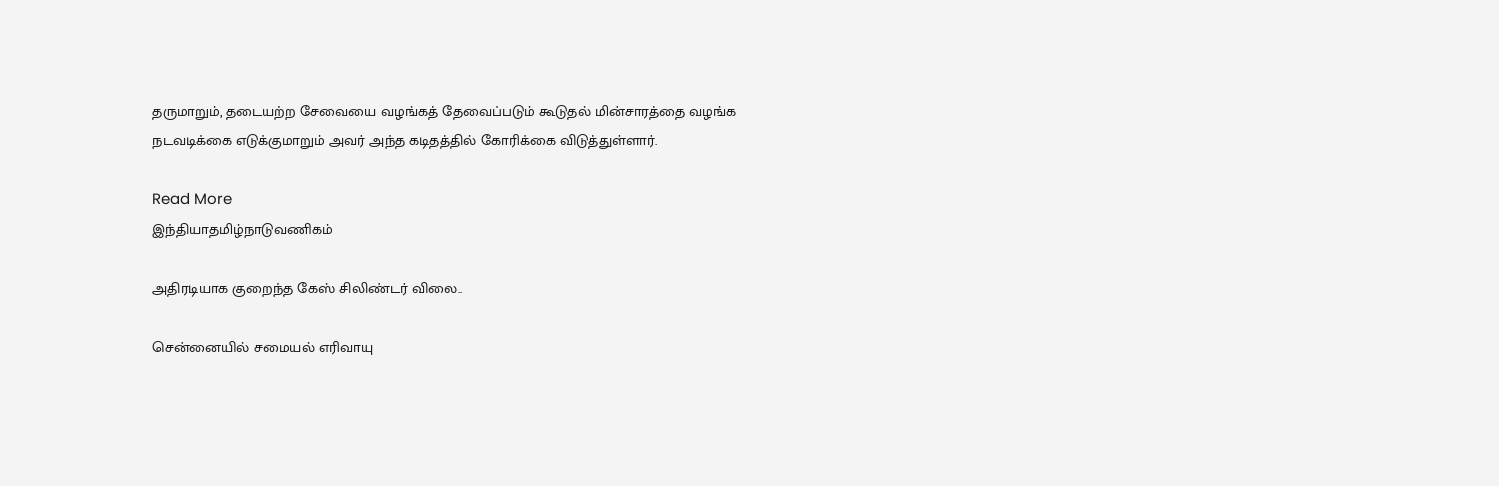தருமாறும், தடையற்ற சேவையை வழங்கத் தேவைப்படும் கூடுதல் மின்சாரத்தை வழங்க நடவடிக்கை எடுக்குமாறும் அவர் அந்த கடிதத்தில் கோரிக்கை விடுத்துள்ளார்.

Read More
இந்தியாதமிழ்நாடுவணிகம்

அதிரடியாக குறைந்த கேஸ் சிலிண்டர் விலை..

சென்னையில் சமையல் எரிவாயு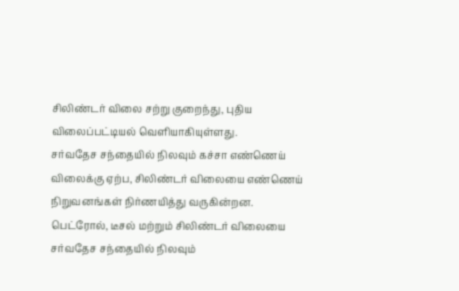சிலிண்டர் விலை சற்று குறைந்து, புதிய விலைப்பட்டியல் வெளியாகியுள்ளது.
சர்வதேச சந்தையில் நிலவும் கச்சா எண்ணெய் விலைக்கு ஏற்ப, சிலிண்டர் விலையை எண்ணெய் நிறுவனங்கள் நிர்ணயித்து வருகின்றன.
பெட்ரோல், டீசல் மற்றும் சிலிண்டர் விலையை சர்வதேச சந்தையில் நிலவும்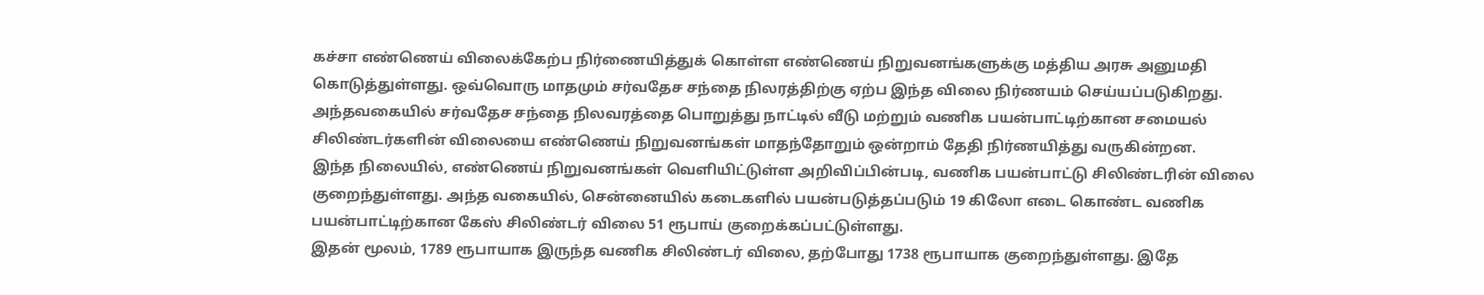கச்சா எண்ணெய் விலைக்கேற்ப நிர்ணையித்துக் கொள்ள எண்ணெய் நிறுவனங்களுக்கு மத்திய அரசு அனுமதி கொடுத்துள்ளது. ஒவ்வொரு மாதமும் சர்வதேச சந்தை நிலரத்திற்கு ஏற்ப இந்த விலை நிர்ணயம் செய்யப்படுகிறது.
அந்தவகையில் சர்வதேச சந்தை நிலவரத்தை பொறுத்து நாட்டில் வீடு மற்றும் வணிக பயன்பாட்டிற்கான சமையல் சிலிண்டர்களின் விலையை எண்ணெய் நிறுவனங்கள் மாதந்தோறும் ஒன்றாம் தேதி நிர்ணயித்து வருகின்றன.
இந்த நிலையில், எண்ணெய் நிறுவனங்கள் வெளியிட்டுள்ள அறிவிப்பின்படி, வணிக பயன்பாட்டு சிலிண்டரின் விலை குறைந்துள்ளது. அந்த வகையில், சென்னையில் கடைகளில் பயன்படுத்தப்படும் 19 கிலோ எடை கொண்ட வணிக பயன்பாட்டிற்கான கேஸ் சிலிண்டர் விலை 51 ரூபாய் குறைக்கப்பட்டுள்ளது.
இதன் மூலம், 1789 ரூபாயாக இருந்த வணிக சிலிண்டர் விலை, தற்போது 1738 ரூபாயாக குறைந்துள்ளது. இதே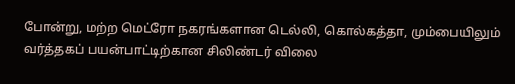போன்று, மற்ற மெட்ரோ நகரங்களான டெல்லி, கொல்கத்தா, மும்பையிலும் வர்த்தகப் பயன்பாட்டிற்கான சிலிண்டர் விலை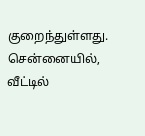குறைந்துள்ளது.
சென்னையில், வீட்டில்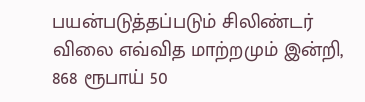பயன்படுத்தப்படும் சிலிண்டர் விலை எவ்வித மாற்றமும் இன்றி, 868 ரூபாய் 50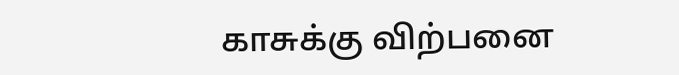காசுக்கு விற்பனை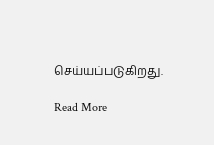செய்யப்படுகிறது.

Read More